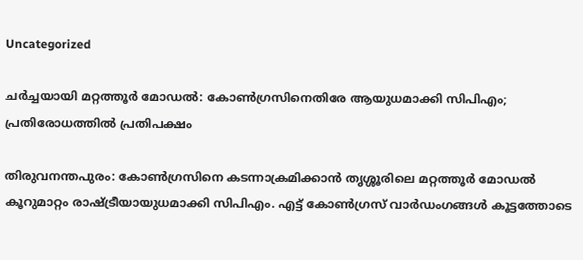Uncategorized

ചർച്ചയായി മറ്റത്തൂർ മോഡൽ: കോൺഗ്രസിനെതിരേ ആയുധമാക്കി സിപിഎം; പ്രതിരോധത്തിൽ പ്രതിപക്ഷം

തിരുവനന്തപുരം: കോൺഗ്രസിനെ കടന്നാക്രമിക്കാൻ തൃശ്ശൂരിലെ മറ്റത്തൂർ മോഡൽ കൂറുമാറ്റം രാഷ്ട്രീയായുധമാക്കി സിപിഎം. എട്ട്‌ കോൺഗ്രസ് വാർഡംഗങ്ങൾ കൂട്ടത്തോടെ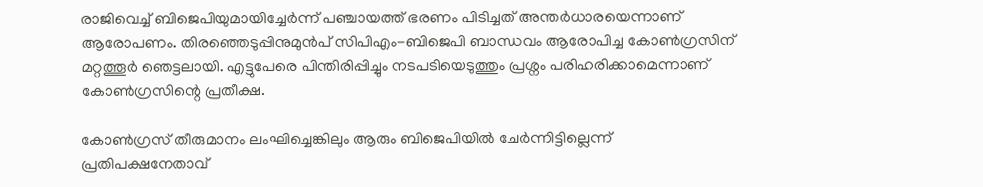രാജിവെച്ച് ബിജെപിയുമായിച്ചേർന്ന്‌ പഞ്ചായത്ത് ഭരണം പിടിച്ചത് അന്തർധാരയെന്നാണ് ആരോപണം. തിരഞ്ഞെടുപ്പിനുമുൻപ്‌ സിപിഎം-ബിജെപി ബാന്ധവം ആരോപിച്ച കോൺഗ്രസിന് മറ്റത്തൂർ ഞെട്ടലായി. എട്ടുപേരെ പിന്തിരിപ്പിച്ചും നടപടിയെടുത്തും പ്രശ്നം പരിഹരിക്കാമെന്നാണ് കോൺഗ്രസിന്റെ പ്രതീക്ഷ.

കോൺഗ്രസ് തീരുമാനം ലംഘിച്ചെങ്കിലും ആരും ബിജെപിയിൽ ചേർന്നിട്ടില്ലെന്ന് പ്രതിപക്ഷനേതാവ്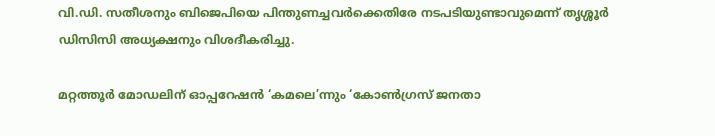വി.ഡി. സതീശനും ബിജെപിയെ പിന്തുണച്ചവർക്കെതിരേ നടപടിയുണ്ടാവുമെന്ന് തൃശ്ശൂർ ഡിസിസി അധ്യക്ഷനും വിശദീകരിച്ചു.

മറ്റത്തൂർ മോഡലിന് ഓപ്പറേഷൻ ‘കമലെ’ന്നും ‘കോൺഗ്രസ് ജനതാ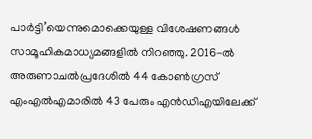പാർട്ടി’യെന്നുമൊക്കെയുള്ള വിശേഷണങ്ങൾ സാമൂഹികമാധ്യമങ്ങളിൽ നിറഞ്ഞു. 2016-ൽ അരുണാചൽപ്രദേശിൽ 44 കോൺഗ്രസ് എംഎൽഎമാരിൽ 43 പേരും എൻഡിഎയിലേക്ക്‌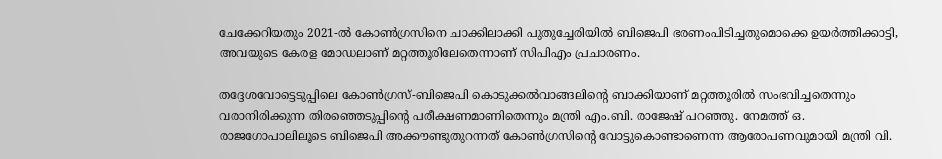ചേക്കേറിയതും 2021-ൽ കോൺഗ്രസിനെ ചാക്കിലാക്കി പുതുച്ചേരിയിൽ ബിജെപി ഭരണംപിടിച്ചതുമൊക്കെ ഉയർത്തിക്കാട്ടി, അവയുടെ കേരള മോഡലാണ് മറ്റത്തൂരിലേതെന്നാണ് സിപിഎം പ്രചാരണം.

തദ്ദേശവോട്ടെടുപ്പിലെ കോൺഗ്രസ്-ബിജെപി കൊടുക്കൽവാങ്ങലിന്റെ ബാക്കിയാണ് മറ്റത്തൂരിൽ സംഭവിച്ചതെന്നും വരാനിരിക്കുന്ന തിരഞ്ഞെടുപ്പിന്റെ പരീക്ഷണമാണിതെന്നും മന്ത്രി എം.ബി. രാജേഷ് പറഞ്ഞു. നേമത്ത് ഒ. രാജഗോപാലിലൂടെ ബിജെപി അക്കൗണ്ടുതുറന്നത് കോൺഗ്രസിന്റെ വോട്ടുകൊണ്ടാണെന്ന ആരോപണവുമായി മന്ത്രി വി.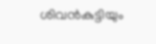ശിവൻകുട്ടിയും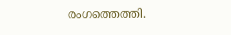രംഗത്തെത്തി.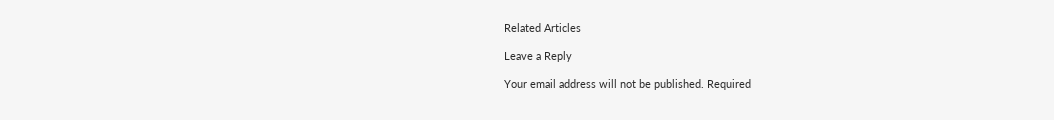Related Articles

Leave a Reply

Your email address will not be published. Required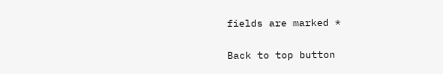fields are marked *

Back to top button